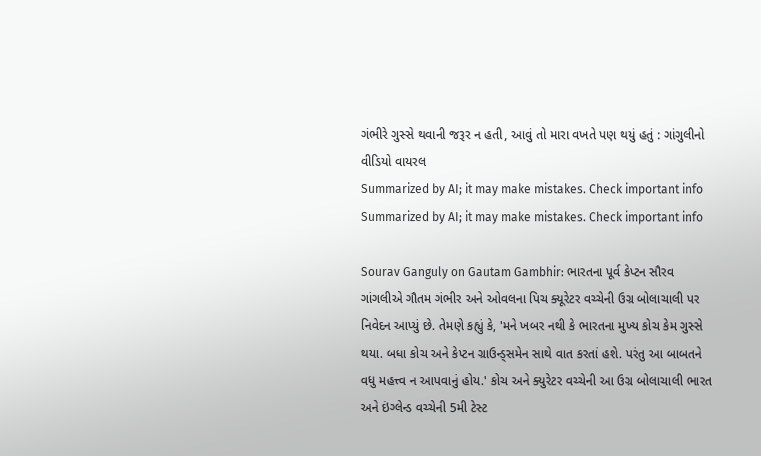ગંભીરે ગુસ્સે થવાની જરૂર ન હતી, આવું તો મારા વખતે પણ થયું હતું : ગાંગુલીનો વીડિયો વાયરલ
Summarized by AI; it may make mistakes. Check important info
Summarized by AI; it may make mistakes. Check important info

Sourav Ganguly on Gautam Gambhir: ભારતના પૂર્વ કેપ્ટન સૌરવ ગાંગલીએ ગૌતમ ગંભીર અને ઓવલના પિચ ક્યૂરેટર વચ્ચેની ઉગ્ર બોલાચાલી પર નિવેદન આપ્યું છે. તેમણે કહ્યું કે, 'મને ખબર નથી કે ભારતના મુખ્ય કોચ કેમ ગુસ્સે થયા. બધા કોચ અને કેપ્ટન ગ્રાઉન્ડ્સમેન સાથે વાત કરતાં હશે. પરંતુ આ બાબતને વધુ મહત્ત્વ ન આપવાનું હોય.' કોચ અને ક્યુરેટર વચ્ચેની આ ઉગ્ર બોલાચાલી ભારત અને ઇંગ્લેન્ડ વચ્ચેની 5મી ટેસ્ટ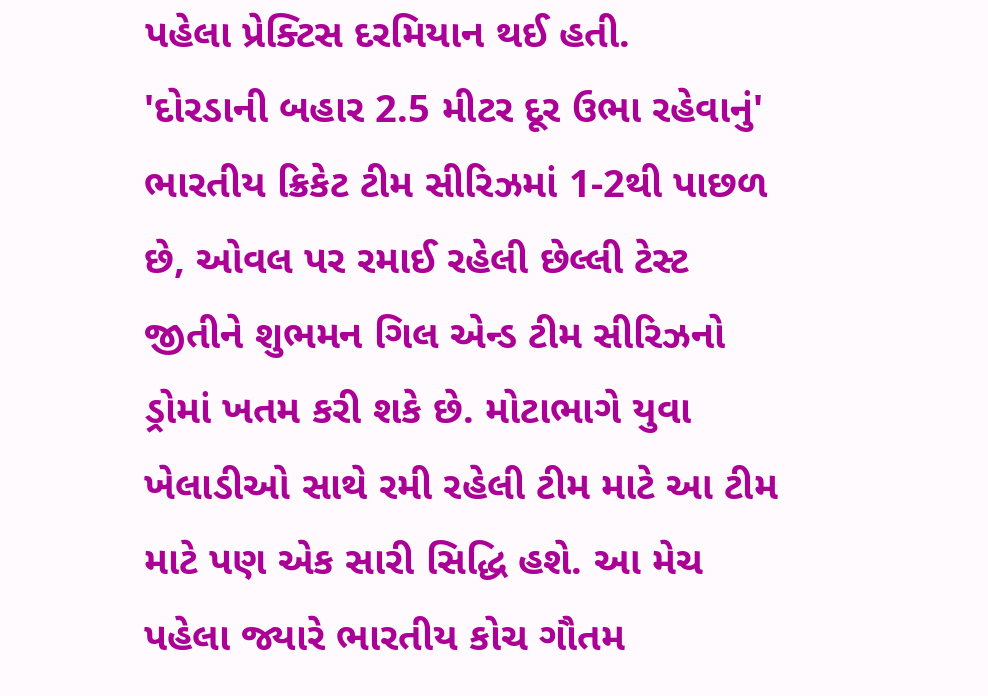પહેલા પ્રેક્ટિસ દરમિયાન થઈ હતી.
'દોરડાની બહાર 2.5 મીટર દૂર ઉભા રહેવાનું'
ભારતીય ક્રિકેટ ટીમ સીરિઝમાં 1-2થી પાછળ છે, ઓવલ પર રમાઈ રહેલી છેલ્લી ટેસ્ટ જીતીને શુભમન ગિલ એન્ડ ટીમ સીરિઝનો ડ્રોમાં ખતમ કરી શકે છે. મોટાભાગે યુવા ખેલાડીઓ સાથે રમી રહેલી ટીમ માટે આ ટીમ માટે પણ એક સારી સિદ્ધિ હશે. આ મેચ પહેલા જ્યારે ભારતીય કોચ ગૌતમ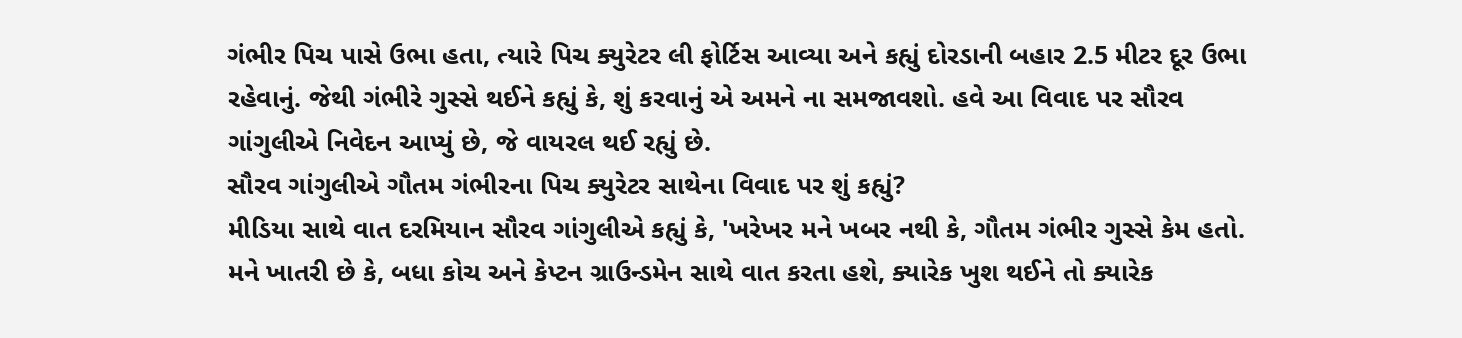ગંભીર પિચ પાસે ઉભા હતા, ત્યારે પિચ ક્યુરેટર લી ફોર્ટિસ આવ્યા અને કહ્યું દોરડાની બહાર 2.5 મીટર દૂર ઉભા રહેવાનું. જેથી ગંભીરે ગુસ્સે થઈને કહ્યું કે, શું કરવાનું એ અમને ના સમજાવશો. હવે આ વિવાદ પર સૌરવ ગાંગુલીએ નિવેદન આપ્યું છે, જે વાયરલ થઈ રહ્યું છે.
સૌરવ ગાંગુલીએ ગૌતમ ગંભીરના પિચ ક્યુરેટર સાથેના વિવાદ પર શું કહ્યું?
મીડિયા સાથે વાત દરમિયાન સૌરવ ગાંગુલીએ કહ્યું કે, 'ખરેખર મને ખબર નથી કે, ગૌતમ ગંભીર ગુસ્સે કેમ હતો. મને ખાતરી છે કે, બધા કોચ અને કેપ્ટન ગ્રાઉન્ડમેન સાથે વાત કરતા હશે, ક્યારેક ખુશ થઈને તો ક્યારેક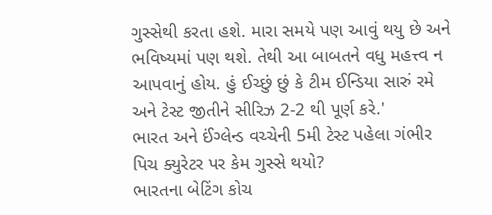ગુસ્સેથી કરતા હશે. મારા સમયે પણ આવું થયુ છે અને ભવિષ્યમાં પણ થશે. તેથી આ બાબતને વધુ મહત્ત્વ ન આપવાનું હોય. હું ઈચ્છું છું કે ટીમ ઈન્ડિયા સારું રમે અને ટેસ્ટ જીતીને સીરિઝ 2-2 થી પૂર્ણ કરે.'
ભારત અને ઈંગ્લેન્ડ વચ્ચેની 5મી ટેસ્ટ પહેલા ગંભીર પિચ ક્યુરેટર પર કેમ ગુસ્સે થયો?
ભારતના બેટિંગ કોચ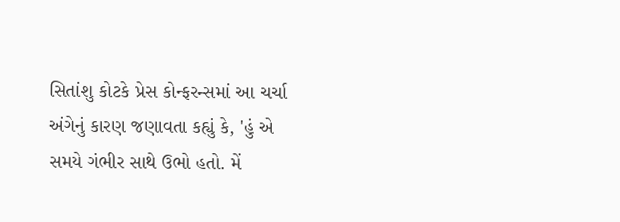સિતાંશુ કોટકે પ્રેસ કોન્ફરન્સમાં આ ચર્ચા અંગેનું કારણ જણાવતા કહ્યું કે, 'હું એ સમયે ગંભીર સાથે ઉભો હતો. મેં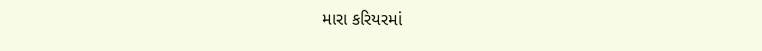મારા કરિયરમાં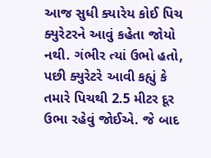આજ સુધી ક્યારેય કોઈ પિચ ક્યુરેટરને આવું કહેતા જોયો નથી. ગંભીર ત્યાં ઉભો હતો, પછી ક્યુરેટરે આવી કહ્યું કે તમારે પિચથી 2.5 મીટર દૂર ઉભા રહેવું જોઈએ. જે બાદ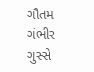ગૌતમ ગંભીર ગુસ્સે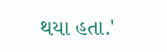થયા હતા.'